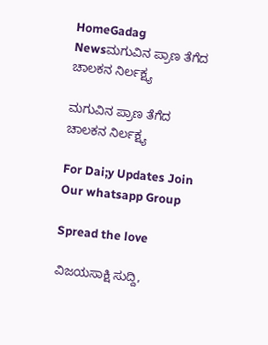HomeGadag Newsಮಗುವಿನ ಪ್ರಾಣ ತೆಗೆದ ಚಾಲಕನ ನಿರ್ಲಕ್ಷ್ಯ

ಮಗುವಿನ ಪ್ರಾಣ ತೆಗೆದ ಚಾಲಕನ ನಿರ್ಲಕ್ಷ್ಯ

For Dai;y Updates Join Our whatsapp Group

Spread the love

ವಿಜಯಸಾಕ್ಷಿ ಸುದ್ದಿ,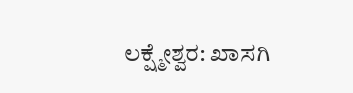ಲಕ್ಷ್ಮೇಶ್ವರ: ಖಾಸಗಿ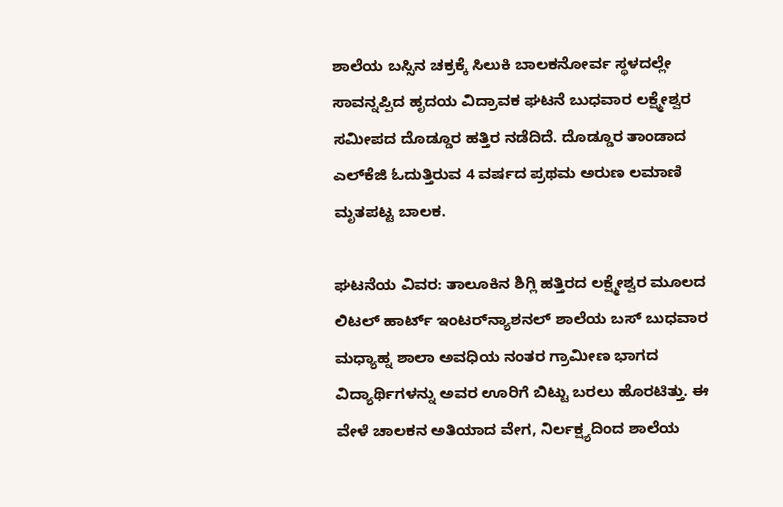ಶಾಲೆಯ ಬಸ್ಸಿನ ಚಕ್ರಕ್ಕೆ ಸಿಲುಕಿ ಬಾಲಕನೋರ್ವ ಸ್ಥಳದಲ್ಲೇ ಸಾವನ್ನಪ್ಪಿದ ಹೃದಯ ವಿದ್ರಾವಕ ಘಟನೆ ಬುಧವಾರ ಲಕ್ಷ್ಮೇಶ್ವರ ಸಮೀಪದ ದೊಡ್ಡೂರ ಹತ್ತಿರ ನಡೆದಿದೆ. ದೊಡ್ಡೂರ ತಾಂಡಾದ ಎಲ್‌ಕೆಜಿ ಓದುತ್ತಿರುವ 4 ವರ್ಷದ ಪ್ರಥಮ ಅರುಣ ಲಮಾಣಿ ಮೃತಪಟ್ಟ ಬಾಲಕ.

ಘಟನೆಯ ವಿವರ: ತಾಲೂಕಿನ ಶಿಗ್ಲಿ ಹತ್ತಿರದ ಲಕ್ಷ್ಮೇಶ್ವರ ಮೂಲದ ಲಿಟಲ್ ಹಾರ್ಟ್ ಇಂಟರ್‌ನ್ಯಾಶನಲ್ ಶಾಲೆಯ ಬಸ್ ಬುಧವಾರ ಮಧ್ಯಾಹ್ನ ಶಾಲಾ ಅವಧಿಯ ನಂತರ ಗ್ರಾಮೀಣ ಭಾಗದ ವಿದ್ಯಾರ್ಥಿಗಳನ್ನು ಅವರ ಊರಿಗೆ ಬಿಟ್ಟು ಬರಲು ಹೊರಟಿತ್ತು. ಈ ವೇಳೆ ಚಾಲಕನ ಅತಿಯಾದ ವೇಗ, ನಿರ್ಲಕ್ಷ್ಯದಿಂದ ಶಾಲೆಯ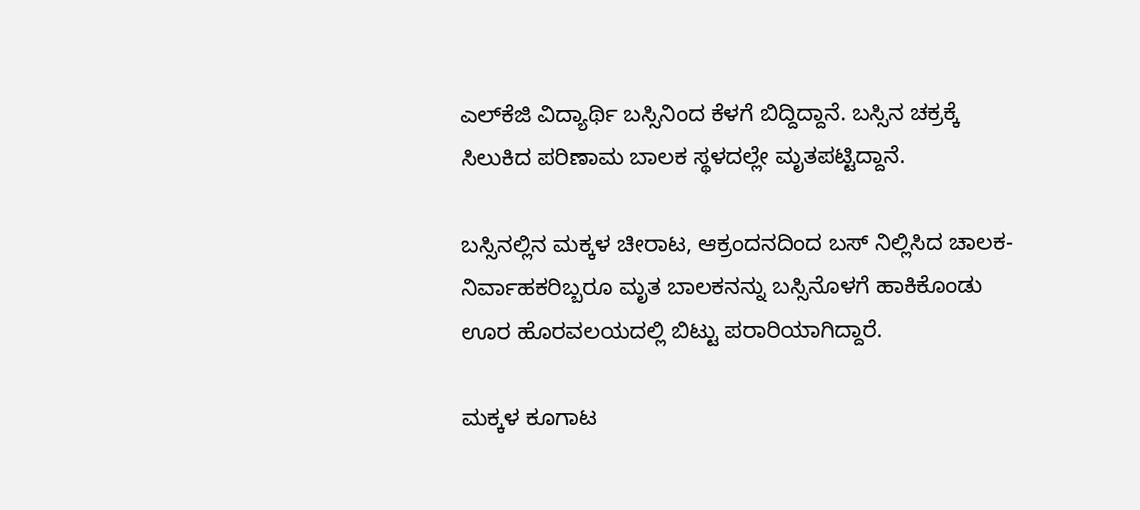ಎಲ್‌ಕೆಜಿ ವಿದ್ಯಾರ್ಥಿ ಬಸ್ಸಿನಿಂದ ಕೆಳಗೆ ಬಿದ್ದಿದ್ದಾನೆ. ಬಸ್ಸಿನ ಚಕ್ರಕ್ಕೆ ಸಿಲುಕಿದ ಪರಿಣಾಮ ಬಾಲಕ ಸ್ಥಳದಲ್ಲೇ ಮೃತಪಟ್ಟಿದ್ದಾನೆ.

ಬಸ್ಸಿನಲ್ಲಿನ ಮಕ್ಕಳ ಚೀರಾಟ, ಆಕ್ರಂದನದಿಂದ ಬಸ್ ನಿಲ್ಲಿಸಿದ ಚಾಲಕ-ನಿರ್ವಾಹಕರಿಬ್ಬರೂ ಮೃತ ಬಾಲಕನನ್ನು ಬಸ್ಸಿನೊಳಗೆ ಹಾಕಿಕೊಂಡು ಊರ ಹೊರವಲಯದಲ್ಲಿ ಬಿಟ್ಟು ಪರಾರಿಯಾಗಿದ್ದಾರೆ.

ಮಕ್ಕಳ ಕೂಗಾಟ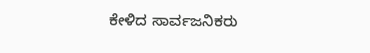ಕೇಳಿದ ಸಾರ್ವಜನಿಕರು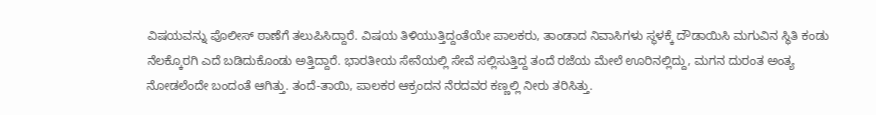ವಿಷಯವನ್ನು ಪೊಲೀಸ್ ಠಾಣೆಗೆ ತಲುಪಿಸಿದ್ದಾರೆ. ವಿಷಯ ತಿಳಿಯುತ್ತಿದ್ದಂತೆಯೇ ಪಾಲಕರು, ತಾಂಡಾದ ನಿವಾಸಿಗಳು ಸ್ಥಳಕ್ಕೆ ದೌಡಾಯಿಸಿ ಮಗುವಿನ ಸ್ಥಿತಿ ಕಂಡು ನೆಲಕ್ಕೊರಗಿ ಎದೆ ಬಡಿದುಕೊಂಡು ಅತ್ತಿದ್ದಾರೆ. ಭಾರತೀಯ ಸೇನೆಯಲ್ಲಿ ಸೇವೆ ಸಲ್ಲಿಸುತ್ತಿದ್ದ ತಂದೆ ರಜೆಯ ಮೇಲೆ ಊರಿನಲ್ಲಿದ್ದು, ಮಗನ ದುರಂತ ಅಂತ್ಯ ನೋಡಲೆಂದೇ ಬಂದಂತೆ ಆಗಿತ್ತು. ತಂದೆ-ತಾಯಿ, ಪಾಲಕರ ಆಕ್ರಂದನ ನೆರದವರ ಕಣ್ಣಲ್ಲಿ ನೀರು ತರಿಸಿತ್ತು.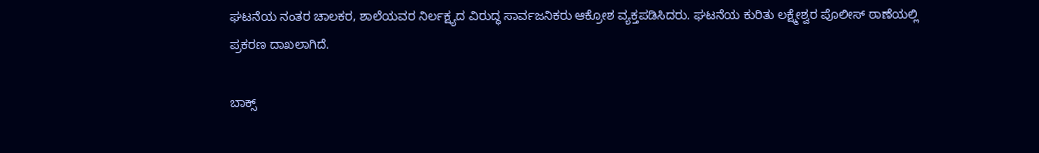ಘಟನೆಯ ನಂತರ ಚಾಲಕರ, ಶಾಲೆಯವರ ನಿರ್ಲಕ್ಷ್ಯದ ವಿರುದ್ಧ ಸಾರ್ವಜನಿಕರು ಆಕ್ರೋಶ ವ್ಯಕ್ತಪಡಿಸಿದರು. ಘಟನೆಯ ಕುರಿತು ಲಕ್ಷ್ಮೇಶ್ವರ ಪೊಲೀಸ್ ಠಾಣೆಯಲ್ಲಿ ಪ್ರಕರಣ ದಾಖಲಾಗಿದೆ.

ಬಾಕ್ಸ್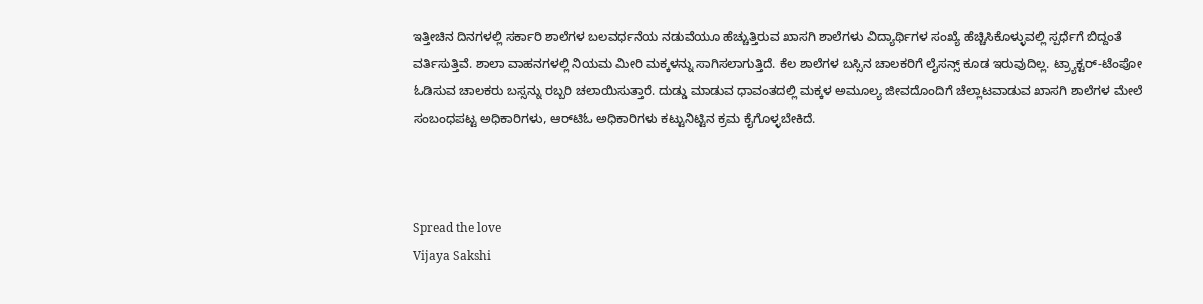ಇತ್ತೀಚಿನ ದಿನಗಳಲ್ಲಿ ಸರ್ಕಾರಿ ಶಾಲೆಗಳ ಬಲವರ್ಧನೆಯ ನಡುವೆಯೂ ಹೆಚ್ಚುತ್ತಿರುವ ಖಾಸಗಿ ಶಾಲೆಗಳು ವಿದ್ಯಾರ್ಥಿಗಳ ಸಂಖ್ಯೆ ಹೆಚ್ಚಿಸಿಕೊಳ್ಳುವಲ್ಲಿ ಸ್ಪರ್ಧೆಗೆ ಬಿದ್ದಂತೆ ವರ್ತಿಸುತ್ತಿವೆ. ಶಾಲಾ ವಾಹನಗಳಲ್ಲಿ ನಿಯಮ ಮೀರಿ ಮಕ್ಕಳನ್ನು ಸಾಗಿಸಲಾಗುತ್ತಿದೆ. ಕೆಲ ಶಾಲೆಗಳ ಬಸ್ಸಿನ ಚಾಲಕರಿಗೆ ಲೈಸನ್ಸ್ ಕೂಡ ಇರುವುದಿಲ್ಲ. ಟ್ರ್ಯಾಕ್ಟರ್-ಟೆಂಪೋ ಓಡಿಸುವ ಚಾಲಕರು ಬಸ್ಸನ್ನು ರಬ್ಬರಿ ಚಲಾಯಿಸುತ್ತಾರೆ. ದುಡ್ಡು ಮಾಡುವ ಧಾವಂತದಲ್ಲಿ ಮಕ್ಕಳ ಅಮೂಲ್ಯ ಜೀವದೊಂದಿಗೆ ಚೆಲ್ಲಾಟವಾಡುವ ಖಾಸಗಿ ಶಾಲೆಗಳ ಮೇಲೆ ಸಂಬಂಧಪಟ್ಟ ಅಧಿಕಾರಿಗಳು, ಆರ್‌ಟಿಓ ಅಧಿಕಾರಿಗಳು ಕಟ್ಟುನಿಟ್ಟಿನ ಕ್ರಮ ಕೈಗೊಳ್ಳಬೇಕಿದೆ.



Spread the love
Vijaya Sakshi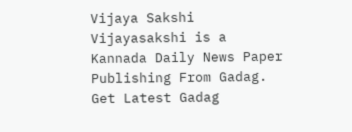Vijaya Sakshi
Vijayasakshi is a Kannada Daily News Paper Publishing From Gadag. Get Latest Gadag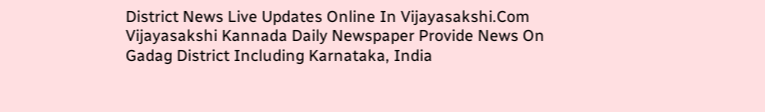District News Live Updates Online In Vijayasakshi.Com Vijayasakshi Kannada Daily Newspaper Provide News On Gadag District Including Karnataka, India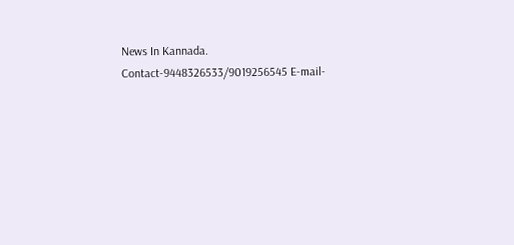News In Kannada. Contact-9448326533/9019256545 E-mail-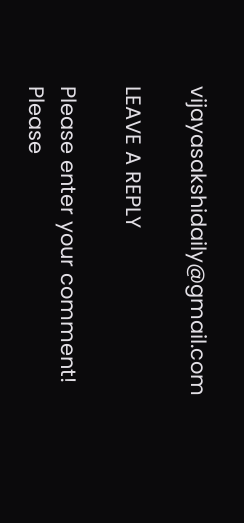vijayasakshidaily@gmail.com

LEAVE A REPLY

Please enter your comment!
Please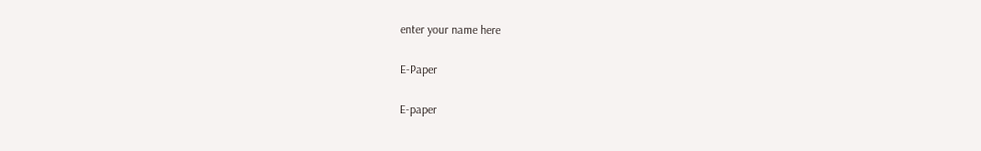enter your name here

E-Paper

E-paper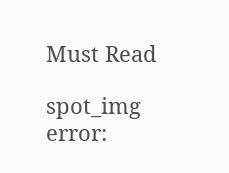Must Read

spot_img
error: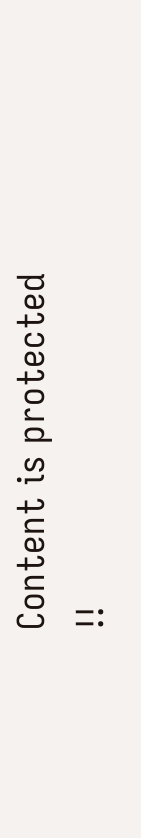Content is protected !!